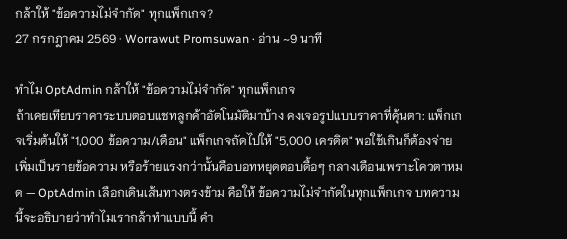กล้าให้ "ข้อความไม่จำกัด" ทุกแพ็กเกจ?
27 กรกฎาคม 2569 · Worrawut Promsuwan · อ่าน ~9 นาที

ทำไม OptAdmin กล้าให้ "ข้อความไม่จำกัด" ทุกแพ็กเกจ
ถ้าเคยเทียบราคาระบบตอบแชทลูกค้าอัตโนมัติมาบ้าง คงเจอรูปแบบราคาที่คุ้นตา: แพ็กเกจเริ่มต้นให้ "1,000 ข้อความ/เดือน" แพ็กเกจถัดไปให้ "5,000 เครดิต" พอใช้เกินก็ต้องจ่ายเพิ่มเป็นรายข้อความ หรือร้ายแรงกว่านั้นคือบอทหยุดตอบดื้อๆ กลางเดือนเพราะโควตาหมด — OptAdmin เลือกเดินเส้นทางตรงข้าม คือให้ ข้อความไม่จำกัดในทุกแพ็กเกจ บทความนี้จะอธิบายว่าทำไมเรากล้าทำแบบนี้ คำ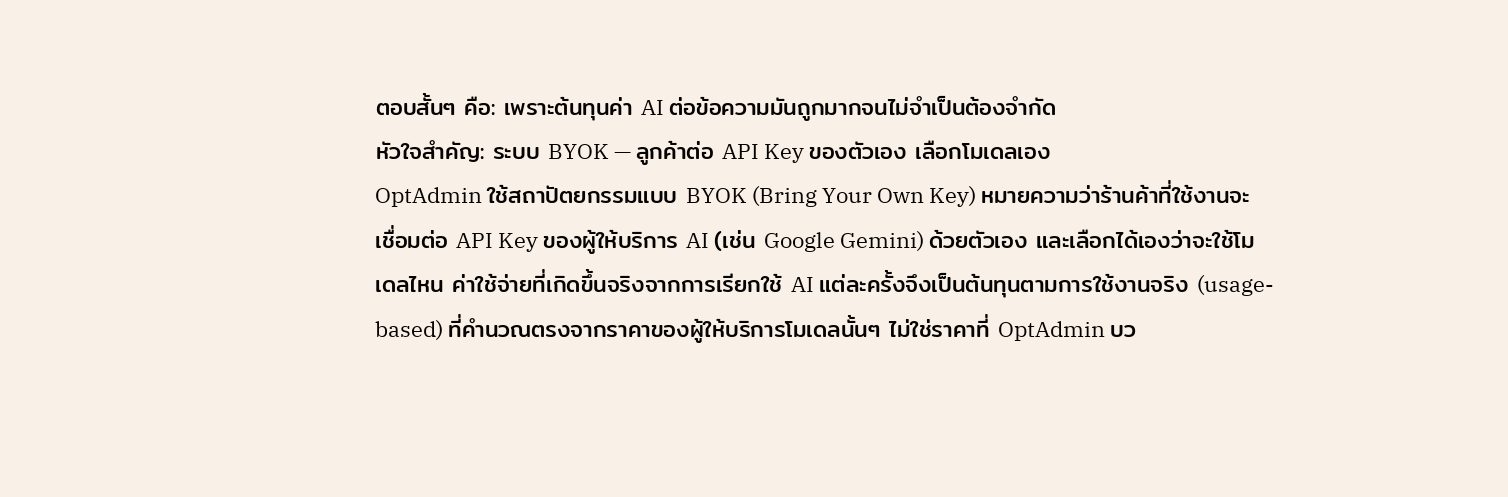ตอบสั้นๆ คือ: เพราะต้นทุนค่า AI ต่อข้อความมันถูกมากจนไม่จำเป็นต้องจำกัด
หัวใจสำคัญ: ระบบ BYOK — ลูกค้าต่อ API Key ของตัวเอง เลือกโมเดลเอง
OptAdmin ใช้สถาปัตยกรรมแบบ BYOK (Bring Your Own Key) หมายความว่าร้านค้าที่ใช้งานจะเชื่อมต่อ API Key ของผู้ให้บริการ AI (เช่น Google Gemini) ด้วยตัวเอง และเลือกได้เองว่าจะใช้โมเดลไหน ค่าใช้จ่ายที่เกิดขึ้นจริงจากการเรียกใช้ AI แต่ละครั้งจึงเป็นต้นทุนตามการใช้งานจริง (usage-based) ที่คำนวณตรงจากราคาของผู้ให้บริการโมเดลนั้นๆ ไม่ใช่ราคาที่ OptAdmin บว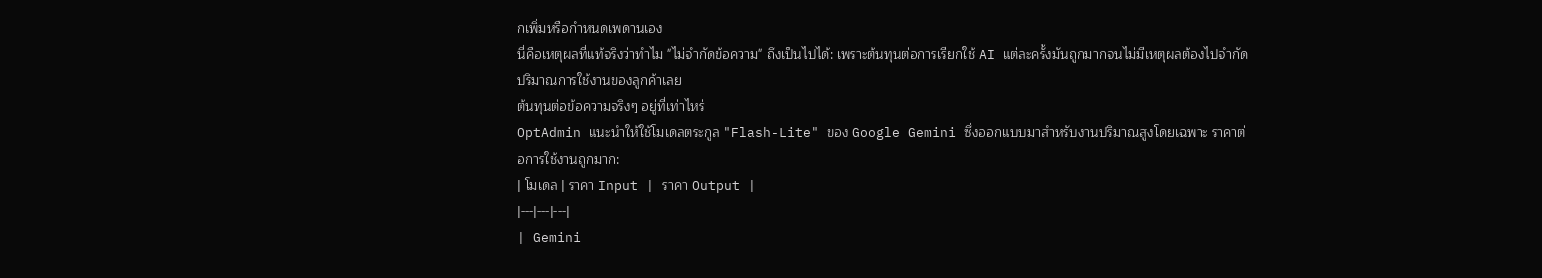กเพิ่มหรือกำหนดเพดานเอง
นี่คือเหตุผลที่แท้จริงว่าทำไม "ไม่จำกัดข้อความ" ถึงเป็นไปได้: เพราะต้นทุนต่อการเรียกใช้ AI แต่ละครั้งมันถูกมากจนไม่มีเหตุผลต้องไปจำกัดปริมาณการใช้งานของลูกค้าเลย
ต้นทุนต่อข้อความจริงๆ อยู่ที่เท่าไหร่
OptAdmin แนะนำให้ใช้โมเดลตระกูล "Flash-Lite" ของ Google Gemini ซึ่งออกแบบมาสำหรับงานปริมาณสูงโดยเฉพาะ ราคาต่อการใช้งานถูกมาก:
| โมเดล | ราคา Input | ราคา Output |
|---|---|---|
| Gemini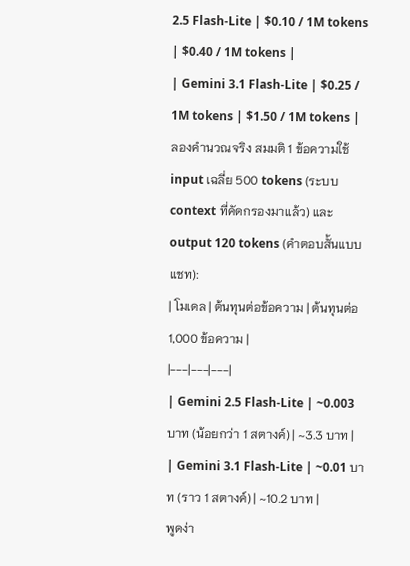2.5 Flash-Lite | $0.10 / 1M tokens | $0.40 / 1M tokens |
| Gemini 3.1 Flash-Lite | $0.25 / 1M tokens | $1.50 / 1M tokens |
ลองคำนวณจริง สมมติ 1 ข้อความใช้ input เฉลี่ย 500 tokens (ระบบ context ที่คัดกรองมาแล้ว) และ output 120 tokens (คำตอบสั้นแบบแชท):
| โมเดล | ต้นทุนต่อข้อความ | ต้นทุนต่อ 1,000 ข้อความ |
|---|---|---|
| Gemini 2.5 Flash-Lite | ~0.003 บาท (น้อยกว่า 1 สตางค์) | ~3.3 บาท |
| Gemini 3.1 Flash-Lite | ~0.01 บาท (ราว 1 สตางค์) | ~10.2 บาท |
พูดง่า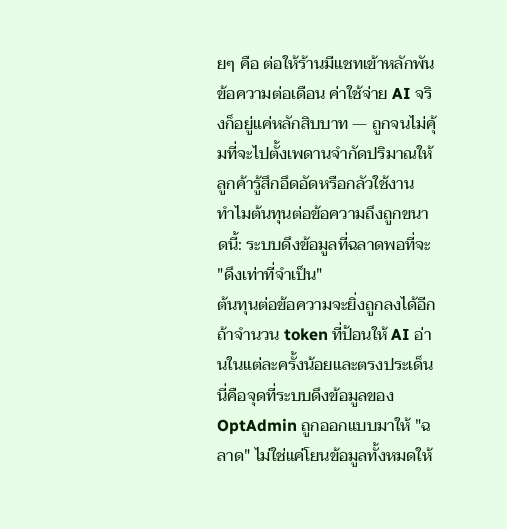ยๆ คือ ต่อให้ร้านมีแชทเข้าหลักพันข้อความต่อเดือน ค่าใช้จ่าย AI จริงก็อยู่แค่หลักสิบบาท — ถูกจนไม่คุ้มที่จะไปตั้งเพดานจำกัดปริมาณให้ลูกค้ารู้สึกอึดอัดหรือกลัวใช้งาน
ทำไมต้นทุนต่อข้อความถึงถูกขนาดนี้: ระบบดึงข้อมูลที่ฉลาดพอที่จะ "ดึงเท่าที่จำเป็น"
ต้นทุนต่อข้อความจะยิ่งถูกลงได้อีก ถ้าจำนวน token ที่ป้อนให้ AI อ่านในแต่ละครั้งน้อยและตรงประเด็น นี่คือจุดที่ระบบดึงข้อมูลของ OptAdmin ถูกออกแบบมาให้ "ฉลาด" ไม่ใช่แค่โยนข้อมูลทั้งหมดให้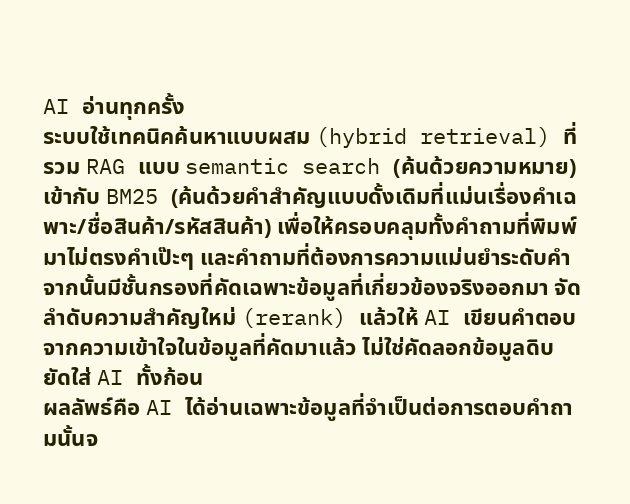AI อ่านทุกครั้ง
ระบบใช้เทคนิคค้นหาแบบผสม (hybrid retrieval) ที่รวม RAG แบบ semantic search (ค้นด้วยความหมาย) เข้ากับ BM25 (ค้นด้วยคำสำคัญแบบดั้งเดิมที่แม่นเรื่องคำเฉพาะ/ชื่อสินค้า/รหัสสินค้า) เพื่อให้ครอบคลุมทั้งคำถามที่พิมพ์มาไม่ตรงคำเป๊ะๆ และคำถามที่ต้องการความแม่นยำระดับคำ จากนั้นมีชั้นกรองที่คัดเฉพาะข้อมูลที่เกี่ยวข้องจริงออกมา จัดลำดับความสำคัญใหม่ (rerank) แล้วให้ AI เขียนคำตอบจากความเข้าใจในข้อมูลที่คัดมาแล้ว ไม่ใช่คัดลอกข้อมูลดิบยัดใส่ AI ทั้งก้อน
ผลลัพธ์คือ AI ได้อ่านเฉพาะข้อมูลที่จำเป็นต่อการตอบคำถามนั้นจ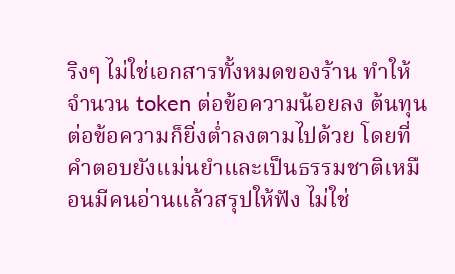ริงๆ ไม่ใช่เอกสารทั้งหมดของร้าน ทำให้จำนวน token ต่อข้อความน้อยลง ต้นทุนต่อข้อความก็ยิ่งต่ำลงตามไปด้วย โดยที่คำตอบยังแม่นยำและเป็นธรรมชาติเหมือนมีคนอ่านแล้วสรุปให้ฟัง ไม่ใช่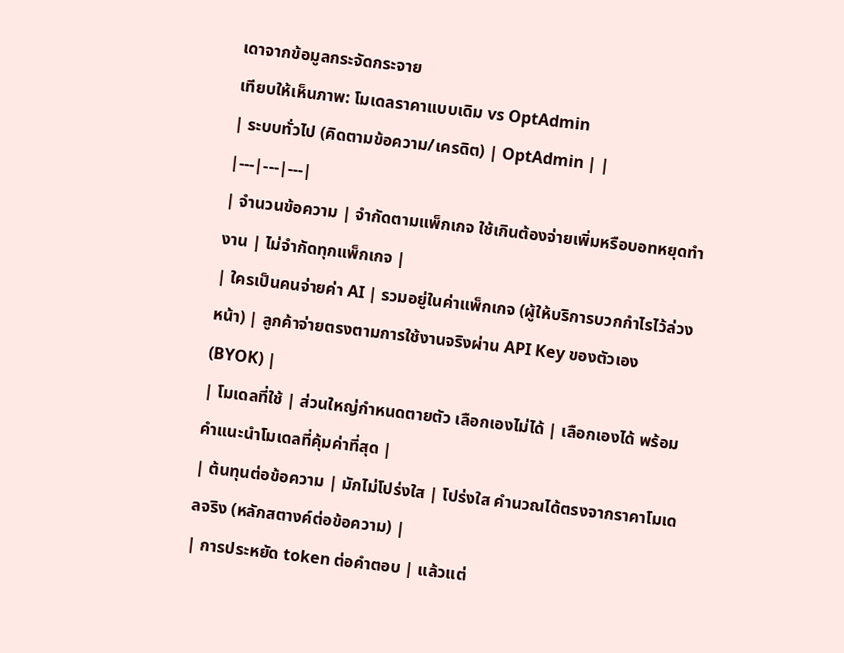เดาจากข้อมูลกระจัดกระจาย
เทียบให้เห็นภาพ: โมเดลราคาแบบเดิม vs OptAdmin
| ระบบทั่วไป (คิดตามข้อความ/เครดิต) | OptAdmin | |
|---|---|---|
| จำนวนข้อความ | จำกัดตามแพ็กเกจ ใช้เกินต้องจ่ายเพิ่มหรือบอทหยุดทำงาน | ไม่จำกัดทุกแพ็กเกจ |
| ใครเป็นคนจ่ายค่า AI | รวมอยู่ในค่าแพ็กเกจ (ผู้ให้บริการบวกกำไรไว้ล่วงหน้า) | ลูกค้าจ่ายตรงตามการใช้งานจริงผ่าน API Key ของตัวเอง (BYOK) |
| โมเดลที่ใช้ | ส่วนใหญ่กำหนดตายตัว เลือกเองไม่ได้ | เลือกเองได้ พร้อมคำแนะนำโมเดลที่คุ้มค่าที่สุด |
| ต้นทุนต่อข้อความ | มักไม่โปร่งใส | โปร่งใส คำนวณได้ตรงจากราคาโมเดลจริง (หลักสตางค์ต่อข้อความ) |
| การประหยัด token ต่อคำตอบ | แล้วแต่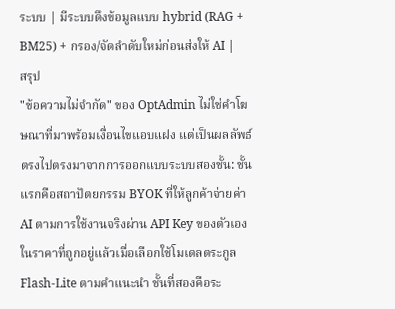ระบบ | มีระบบดึงข้อมูลแบบ hybrid (RAG + BM25) + กรอง/จัดลำดับใหม่ก่อนส่งให้ AI |
สรุป
"ข้อความไม่จำกัด" ของ OptAdmin ไม่ใช่คำโฆษณาที่มาพร้อมเงื่อนไขแอบแฝง แต่เป็นผลลัพธ์ตรงไปตรงมาจากการออกแบบระบบสองชั้น: ชั้นแรกคือสถาปัตยกรรม BYOK ที่ให้ลูกค้าจ่ายค่า AI ตามการใช้งานจริงผ่าน API Key ของตัวเอง ในราคาที่ถูกอยู่แล้วเมื่อเลือกใช้โมเดลตระกูล Flash-Lite ตามคำแนะนำ ชั้นที่สองคือระ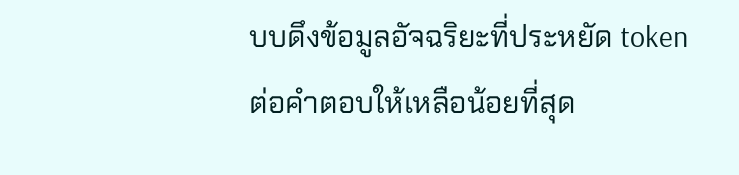บบดึงข้อมูลอัจฉริยะที่ประหยัด token ต่อคำตอบให้เหลือน้อยที่สุด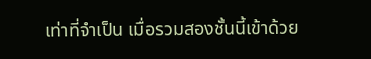เท่าที่จำเป็น เมื่อรวมสองชั้นนี้เข้าด้วย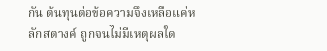กัน ต้นทุนต่อข้อความจึงเหลือแค่หลักสตางค์ ถูกจนไม่มีเหตุผลใด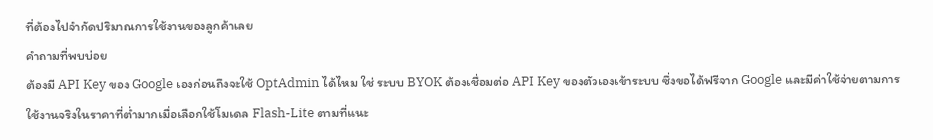ที่ต้องไปจำกัดปริมาณการใช้งานของลูกค้าเลย
คำถามที่พบบ่อย
ต้องมี API Key ของ Google เองก่อนถึงจะใช้ OptAdmin ได้ไหม ใช่ ระบบ BYOK ต้องเชื่อมต่อ API Key ของตัวเองเข้าระบบ ซึ่งขอได้ฟรีจาก Google และมีค่าใช้จ่ายตามการใช้งานจริงในราคาที่ต่ำมากเมื่อเลือกใช้โมเดล Flash-Lite ตามที่แนะ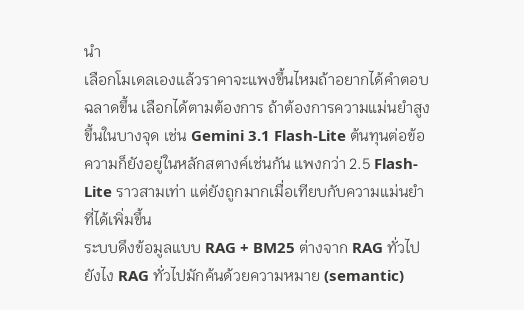นำ
เลือกโมเดลเองแล้วราคาจะแพงขึ้นไหมถ้าอยากได้คำตอบฉลาดขึ้น เลือกได้ตามต้องการ ถ้าต้องการความแม่นยำสูงขึ้นในบางจุด เช่น Gemini 3.1 Flash-Lite ต้นทุนต่อข้อความก็ยังอยู่ในหลักสตางค์เช่นกัน แพงกว่า 2.5 Flash-Lite ราวสามเท่า แต่ยังถูกมากเมื่อเทียบกับความแม่นยำที่ได้เพิ่มขึ้น
ระบบดึงข้อมูลแบบ RAG + BM25 ต่างจาก RAG ทั่วไปยังไง RAG ทั่วไปมักค้นด้วยความหมาย (semantic)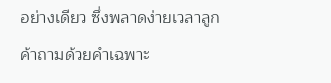อย่างเดียว ซึ่งพลาดง่ายเวลาลูกค้าถามด้วยคำเฉพาะ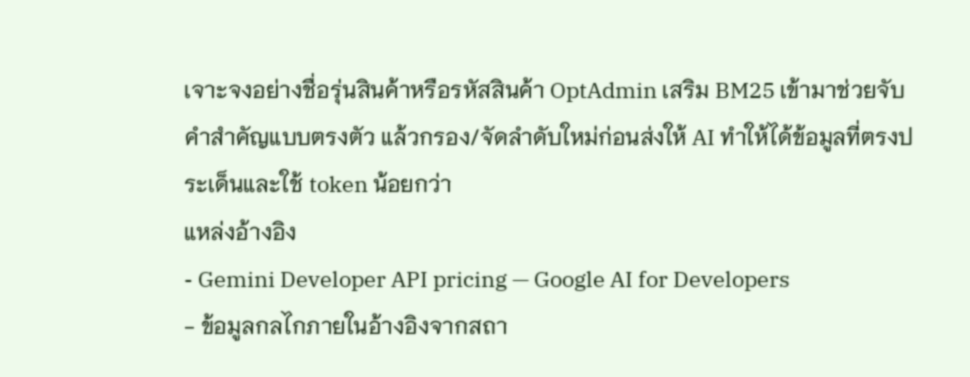เจาะจงอย่างชื่อรุ่นสินค้าหรือรหัสสินค้า OptAdmin เสริม BM25 เข้ามาช่วยจับคำสำคัญแบบตรงตัว แล้วกรอง/จัดลำดับใหม่ก่อนส่งให้ AI ทำให้ได้ข้อมูลที่ตรงประเด็นและใช้ token น้อยกว่า
แหล่งอ้างอิง
- Gemini Developer API pricing — Google AI for Developers
- ข้อมูลกลไกภายในอ้างอิงจากสถา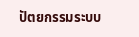ปัตยกรรมระบบ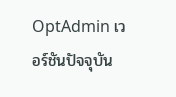OptAdmin เวอร์ชันปัจจุบัน